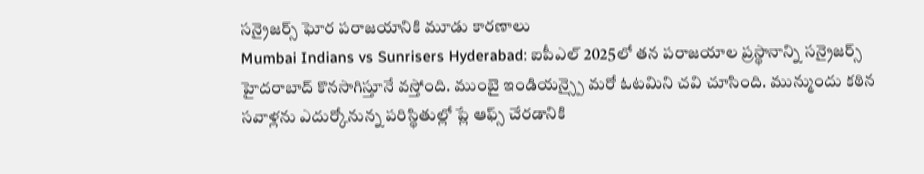సన్రైజర్స్ ఘోర పరాజయానికి మూడు కారణాలు
Mumbai Indians vs Sunrisers Hyderabad: ఐపీఎల్ 2025లో తన పరాజయాల ప్రస్థానాన్ని సన్రైజర్స్ హైదరాబాద్ కొనసాగిస్తూనే వస్తోంది. ముంబై ఇండియన్స్పై మరో ఓటమిని చవి చూసింది. మున్ముందు కఠిన సవాళ్లను ఎదుర్కోనున్న పరిస్థితుల్లో ప్లే ఆఫ్స్ చేరడానికి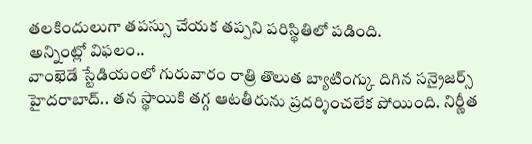తలకిందులుగా తపస్సు చేయక తప్పని పరిస్థితిలో పడింది.
అన్నింట్లో విఫలం..
వాంఖెడే స్టేడియంలో గురువారం రాత్రి తొలుత బ్యాటింగ్కు దిగిన సన్రైజర్స్ హైదరాబాద్.. తన స్థాయికి తగ్గ ఆటతీరును ప్రదర్శించలేక పోయింది. నిర్ణీత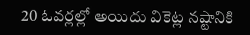20 ఓవర్లల్లో అయిదు వికెట్ల నష్టానికి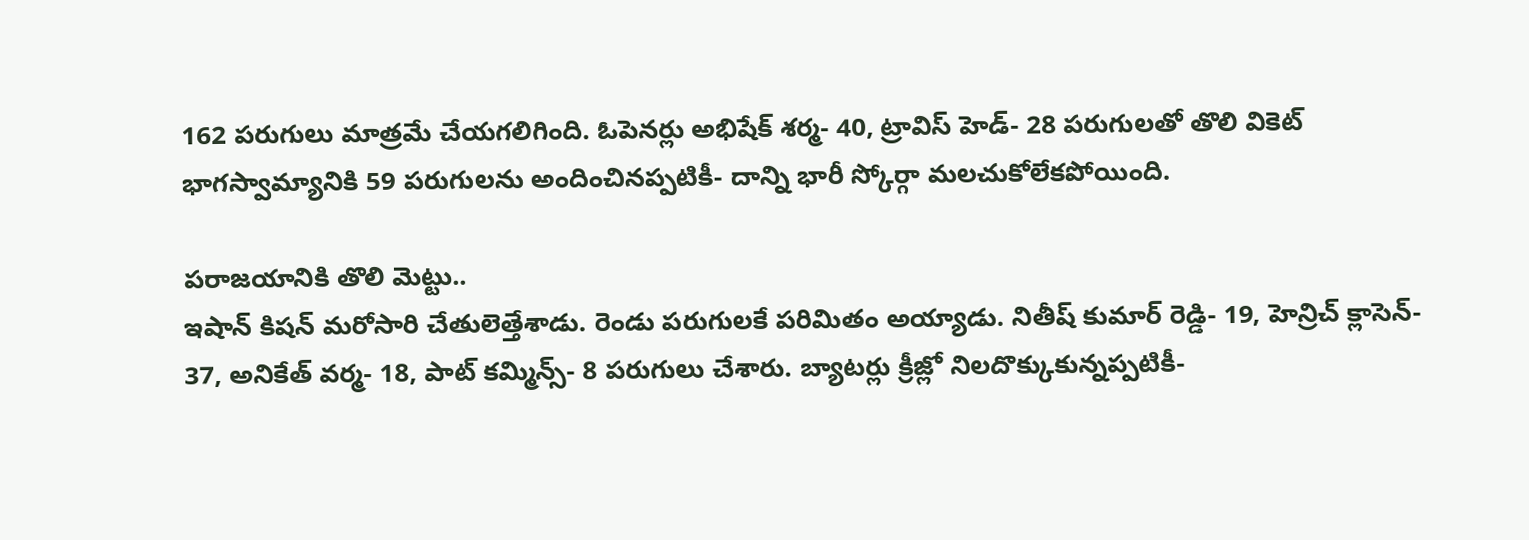162 పరుగులు మాత్రమే చేయగలిగింది. ఓపెనర్లు అభిషేక్ శర్మ- 40, ట్రావిస్ హెడ్- 28 పరుగులతో తొలి వికెట్ భాగస్వామ్యానికి 59 పరుగులను అందించినప్పటికీ- దాన్ని భారీ స్కోర్గా మలచుకోలేకపోయింది.

పరాజయానికి తొలి మెట్టు..
ఇషాన్ కిషన్ మరోసారి చేతులెత్తేశాడు. రెండు పరుగులకే పరిమితం అయ్యాడు. నితీష్ కుమార్ రెడ్డి- 19, హెన్రిచ్ క్లాసెన్- 37, అనికేత్ వర్మ- 18, పాట్ కమ్మిన్స్- 8 పరుగులు చేశారు. బ్యాటర్లు క్రీజ్లో నిలదొక్కుకున్నప్పటికీ-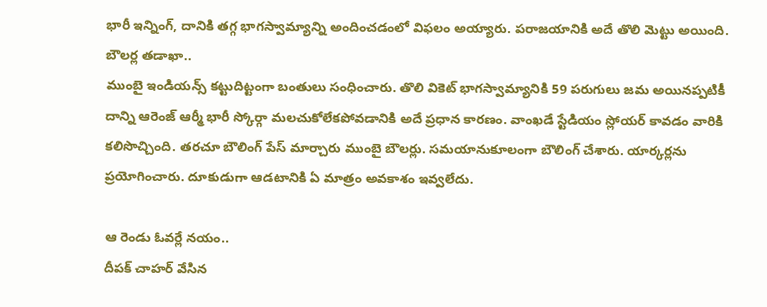భారీ ఇన్నింగ్, దానికి తగ్గ భాగస్వామ్యాన్ని అందించడంలో విఫలం అయ్యారు. పరాజయానికి అదే తొలి మెట్టు అయింది.
బౌలర్ల తడాఖా..
ముంబై ఇండియన్స్ కట్టుదిట్టంగా బంతులు సంధించారు. తొలి వికెట్ భాగస్వామ్యానికి 59 పరుగులు జమ అయినప్పటికీ దాన్ని ఆరెంజ్ ఆర్మీ భారీ స్కోర్గా మలచుకోలేకపోవడానికి అదే ప్రధాన కారణం. వాంఖడే స్టేడియం స్లోయర్ కావడం వారికి కలిసొచ్చింది. తరచూ బౌలింగ్ పేస్ మార్చారు ముంబై బౌలర్లు. సమయానుకూలంగా బౌలింగ్ చేశారు. యార్కర్లను ప్రయోగించారు. దూకుడుగా ఆడటానికి ఏ మాత్రం అవకాశం ఇవ్వలేదు.

ఆ రెండు ఓవర్లే నయం..
దీపక్ చాహర్ వేసిన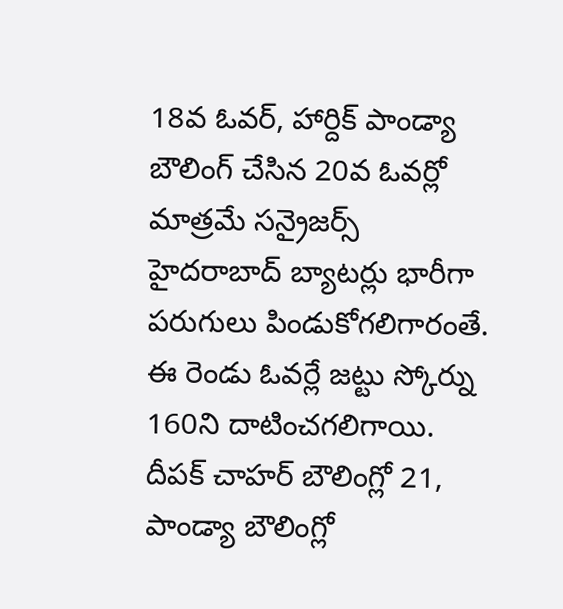18వ ఓవర్, హార్దిక్ పాండ్యా బౌలింగ్ చేసిన 20వ ఓవర్లో మాత్రమే సన్రైజర్స్ హైదరాబాద్ బ్యాటర్లు భారీగా పరుగులు పిండుకోగలిగారంతే. ఈ రెండు ఓవర్లే జట్టు స్కోర్ను 160ని దాటించగలిగాయి. దీపక్ చాహర్ బౌలింగ్లో 21, పాండ్యా బౌలింగ్లో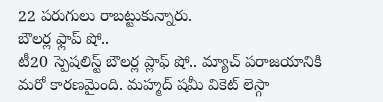22 పరుగులు రాబట్టుకున్నారు.
బౌలర్ల ఫ్లాప్ షో..
టీ20 స్పెషలిస్ట్ బౌలర్ల ప్లాఫ్ షో.. మ్యాచ్ పరాజయానికి మరో కారణమైంది. మహ్మద్ షమీ వికెట్ లెస్గా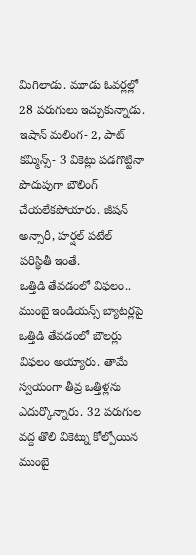మిగిలాడు. మూడు ఓవర్లల్లో 28 పరుగులు ఇచ్చుకున్నాడు. ఇషాన్ మలింగ- 2, పాట్ కమ్మిన్స్- 3 వికెట్లు పడగొట్టినా పొదుపుగా బౌలింగ్ చేయలేకపోయారు. జీషన్ అన్సారీ, హర్షల్ పటేల్ పరిస్థితీ ఇంతే.
ఒత్తిడి తేవడంలో విఫలం..
ముంబై ఇండియన్స్ బ్యాటర్లపై ఒత్తిడి తేవడంలో బౌలర్లు విఫలం అయ్యారు. తామే స్వయంగా తీవ్ర ఒత్తిళ్లను ఎదుర్కొన్నారు. 32 పరుగుల వద్ద తొలి వికెట్ను కోల్పోయిన ముంబై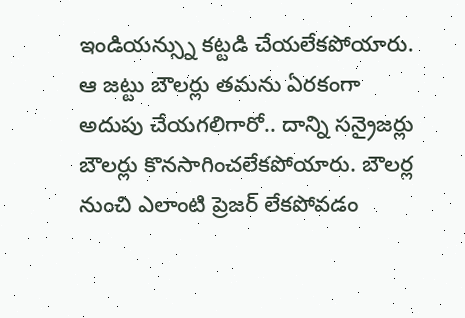ఇండియన్స్ను కట్టడి చేయలేకపోయారు. ఆ జట్టు బౌలర్లు తమను ఏరకంగా అదుపు చేయగలిగారో.. దాన్ని సన్రైజర్లు బౌలర్లు కొనసాగించలేకపోయారు. బౌలర్ల నుంచి ఎలాంటి ప్రెజర్ లేకపోవడం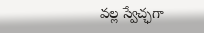వల్ల స్వేచ్ఛగా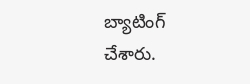బ్యాటింగ్ చేశారు.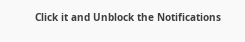Click it and Unblock the Notifications